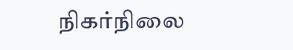நிகர்நிலை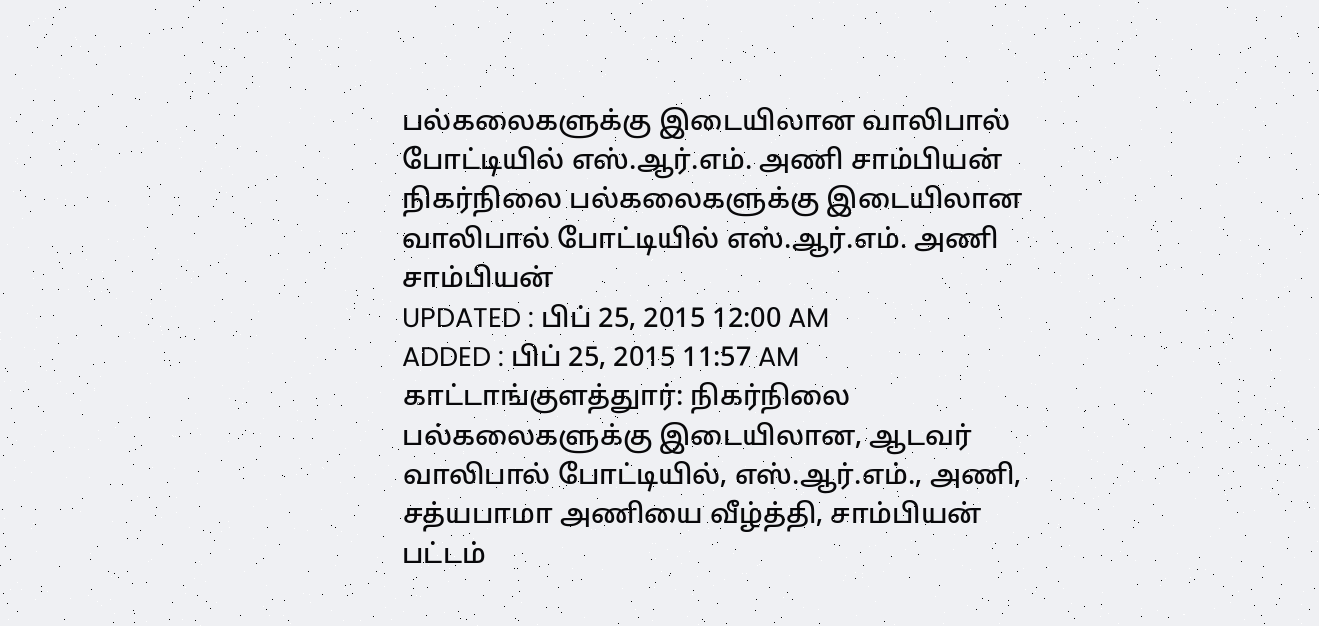பல்கலைகளுக்கு இடையிலான வாலிபால் போட்டியில் எஸ்.ஆர்.எம். அணி சாம்பியன்
நிகர்நிலை பல்கலைகளுக்கு இடையிலான வாலிபால் போட்டியில் எஸ்.ஆர்.எம். அணி சாம்பியன்
UPDATED : பிப் 25, 2015 12:00 AM
ADDED : பிப் 25, 2015 11:57 AM
காட்டாங்குளத்துார்: நிகர்நிலை பல்கலைகளுக்கு இடையிலான, ஆடவர் வாலிபால் போட்டியில், எஸ்.ஆர்.எம்., அணி, சத்யபாமா அணியை வீழ்த்தி, சாம்பியன் பட்டம்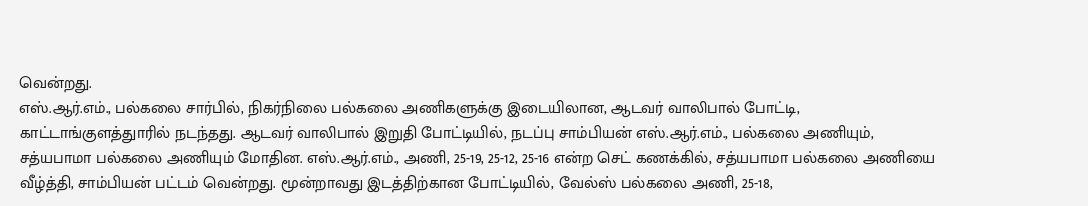வென்றது.
எஸ்.ஆர்.எம்., பல்கலை சார்பில், நிகர்நிலை பல்கலை அணிகளுக்கு இடையிலான, ஆடவர் வாலிபால் போட்டி, காட்டாங்குளத்துாரில் நடந்தது. ஆடவர் வாலிபால் இறுதி போட்டியில், நடப்பு சாம்பியன் எஸ்.ஆர்.எம்., பல்கலை அணியும், சத்யபாமா பல்கலை அணியும் மோதின. எஸ்.ஆர்.எம்., அணி, 25-19, 25-12, 25-16 என்ற செட் கணக்கில், சத்யபாமா பல்கலை அணியை வீழ்த்தி, சாம்பியன் பட்டம் வென்றது. மூன்றாவது இடத்திற்கான போட்டியில், வேல்ஸ் பல்கலை அணி, 25-18,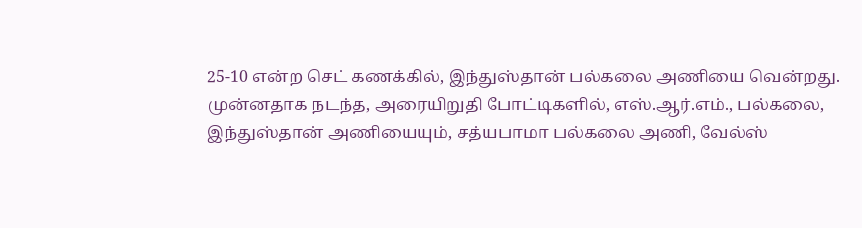25-10 என்ற செட் கணக்கில், இந்துஸ்தான் பல்கலை அணியை வென்றது.
முன்னதாக நடந்த, அரையிறுதி போட்டிகளில், எஸ்.ஆர்.எம்., பல்கலை, இந்துஸ்தான் அணியையும், சத்யபாமா பல்கலை அணி, வேல்ஸ்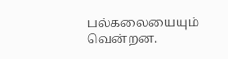பல்கலையையும் வென்றன.